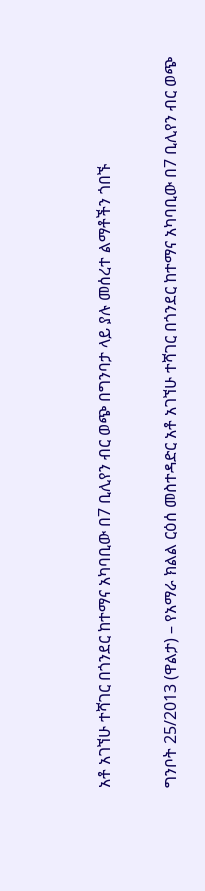አቶ አገኘሁ ተሻገር በጎንደር ከተማና አካባቢው በ7 ቢሊየን ብር ወጭ በግንባታ ላይ ያሉ መሰረተ ልማቶችን ጎበኙ

ግንቦት 25/2013 (ዋልታ) – የአማራ ክልል ርዕሰ መስተዳድር አቶ አገኘሁ ተሻገር በጎንደር ከተማና አካባቢው በ7 ቢሊየን ብር ወጭ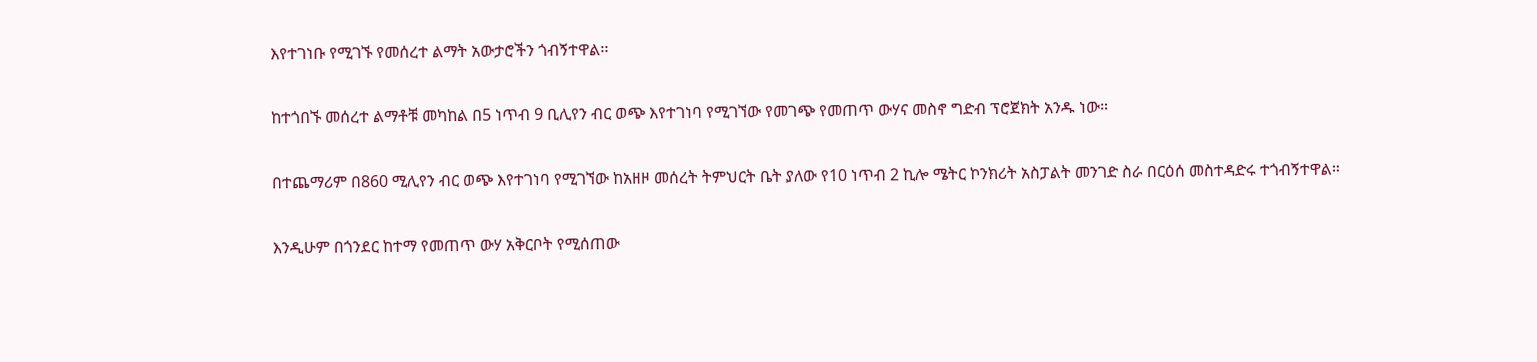እየተገነቡ የሚገኙ የመሰረተ ልማት አውታሮችን ጎብኝተዋል፡፡

ከተጎበኙ መሰረተ ልማቶቹ መካከል በ5 ነጥብ 9 ቢሊየን ብር ወጭ እየተገነባ የሚገኘው የመገጭ የመጠጥ ውሃና መስኖ ግድብ ፕሮጀክት አንዱ ነው።

በተጨማሪም በ860 ሚሊየን ብር ወጭ እየተገነባ የሚገኘው ከአዘዞ መሰረት ትምህርት ቤት ያለው የ10 ነጥብ 2 ኪሎ ሜትር ኮንክሪት አስፓልት መንገድ ስራ በርዕሰ መስተዳድሩ ተጎብኝተዋል።

እንዲሁም በጎንደር ከተማ የመጠጥ ውሃ አቅርቦት የሚሰጠው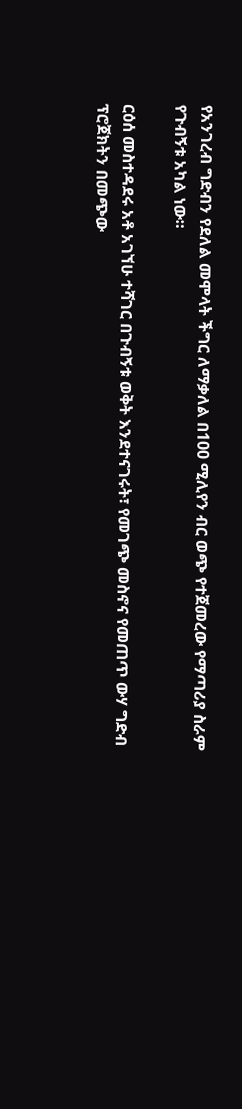የአንገረብ ግድብን የደለል መሞላት ችግር ለማቃለል በ100 ሚሊየን ብር ወጭ የተጀመረው የማጣሪያ ስራም የጉብኝቱ አካል ነው።

ርዕሰ መስተዳደሩ አቶ አገኘሁ ተሻገር በጉብኝቱ ወቅት እንደተናገሩት፣ የመገጭ መስኖና የመጠጥ ውሃ ግድብ ፕሮጀክትን በመጭው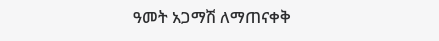ዓመት አጋማሽ ለማጠናቀቅ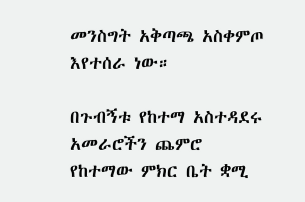መንስግት አቅጣጫ አስቀምጦ እየተሰራ ነው።

በጉብኝቱ የከተማ አስተዳደሩ አመራሮችን ጨምሮ የከተማው ምክር ቤት ቋሚ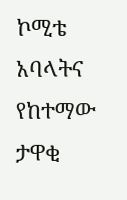ኮሚቴ አባላትና የከተማው ታዋቂ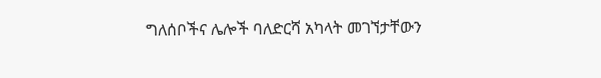ግለሰቦችና ሌሎች ባለድርሻ አካላት መገኘታቸውን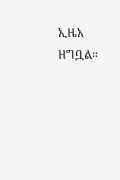ኢዜአ ዘግቧል።